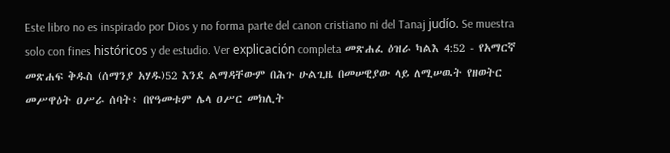Este libro no es inspirado por Dios y no forma parte del canon cristiano ni del Tanaj judío. Se muestra solo con fines históricos y de estudio. Ver explicación completa መጽሐፈ ዕዝራ ካልእ 4:52 - የአማርኛ መጽሐፍ ቅዱስ (ሰማንያ አሃዱ)52 እንደ ልማዳቸውም በሕጉ ሁልጊዜ በመሠዊያው ላይ ለሚሠዉት የዘወትር መሥዋዕት ዐሥራ ሰባት፥ በየዓመቱም ሌላ ዐሥር መክሊት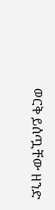ወርቅ ይሰጧቸው ዘንድ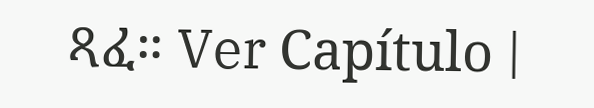ጻፈ። Ver Capítulo |